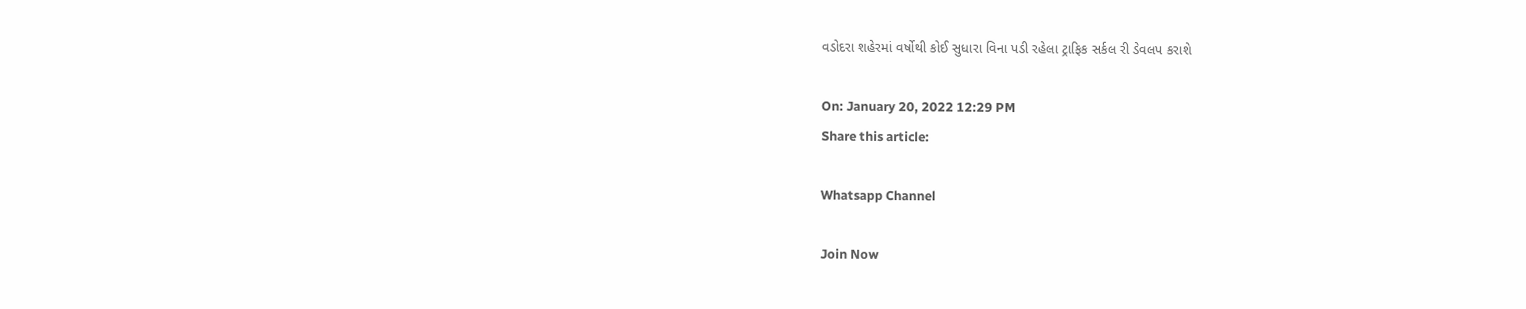વડોદરા શહેરમાં વર્ષોથી કોઈ સુધારા વિના પડી રહેલા ટ્રાફિક સર્કલ રી ડેવલપ કરાશે

On: January 20, 2022 12:29 PM
Share this article:

Whatsapp Channel

Join Now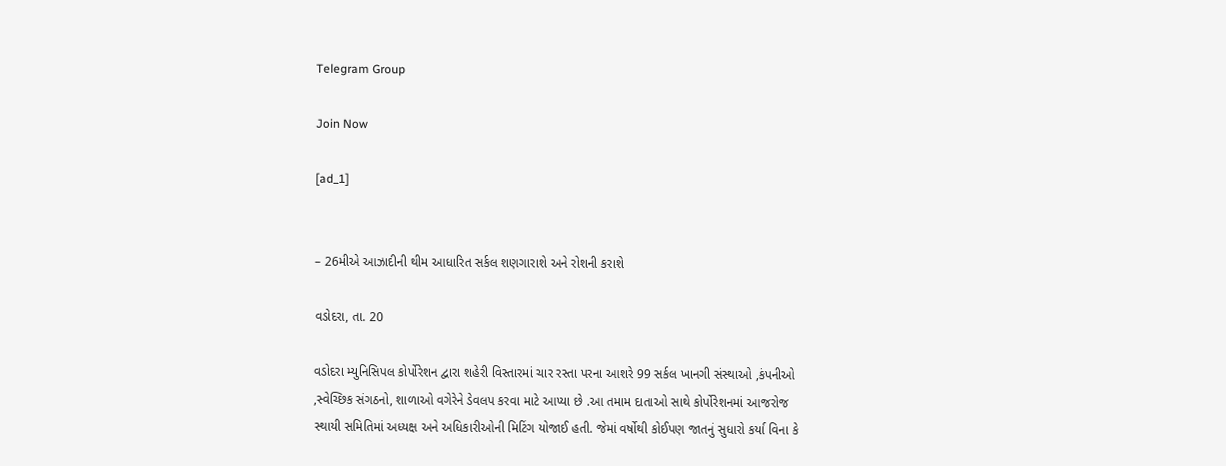Telegram Group

Join Now

[ad_1]


– 26મીએ આઝાદીની થીમ આધારિત સર્કલ શણગારાશે અને રોશની કરાશે

વડોદરા, તા. 20

વડોદરા મ્યુનિસિપલ કોર્પોરેશન દ્વારા શહેરી વિસ્તારમાં ચાર રસ્તા પરના આશરે 99 સર્કલ ખાનગી સંસ્થાઓ ,કંપનીઓ ,સ્વેચ્છિક સંગઠનો, શાળાઓ વગેરેને ડેવલપ કરવા માટે આપ્યા છે .આ તમામ દાતાઓ સાથે કોર્પોરેશનમાં આજરોજ સ્થાયી સમિતિમાં અધ્યક્ષ અને અધિકારીઓની મિટિંગ યોજાઈ હતી. જેમાં વર્ષોથી કોઈપણ જાતનું સુધારો કર્યા વિના કે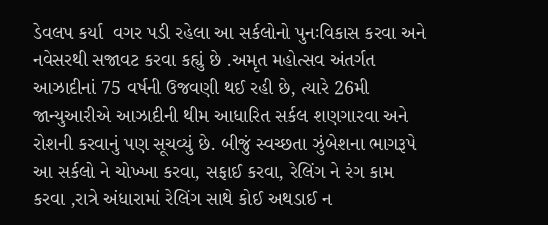ડેવલપ કર્યા  વગર પડી રહેલા આ સર્કલોનો પુનઃવિકાસ કરવા અને નવેસરથી સજાવટ કરવા કહ્યું છે .અમૃત મહોત્સવ અંતર્ગત આઝાદીનાં 75 વર્ષની ઉજવણી થઈ રહી છે, ત્યારે 26મી જાન્યુઆરીએ આઝાદીની થીમ આધારિત સર્કલ શણગારવા અને રોશની કરવાનું પણ સૂચવ્યું છે. બીજું સ્વચ્છતા ઝુંબેશના ભાગરૂપે આ સર્કલો ને ચોખ્ખા કરવા, સફાઈ કરવા, રેલિંગ ને રંગ કામ કરવા ,રાત્રે અંધારામાં રેલિંગ સાથે કોઈ અથડાઈ ન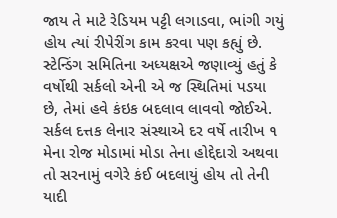જાય તે માટે રેડિયમ પટ્ટી લગાડવા, ભાંગી ગયું  હોય ત્યાં રીપેરીંગ કામ કરવા પણ કહ્યું છે. સ્ટેન્ડિંગ સમિતિના અધ્યક્ષએ જણાવ્યું હતું કે વર્ષોથી સર્કલો એની એ જ સ્થિતિમાં પડયા છે, તેમાં હવે કંઇક બદલાવ લાવવો જોઈએ. સર્કલ દત્તક લેનાર સંસ્થાએ દર વર્ષે તારીખ ૧ મેના રોજ મોડામાં મોડા તેના હોદ્દેદારો અથવા તો સરનામું વગેરે કંઈ બદલાયું હોય તો તેની યાદી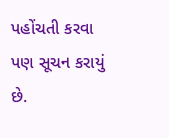પહોંચતી કરવા પણ સૂચન કરાયું છે.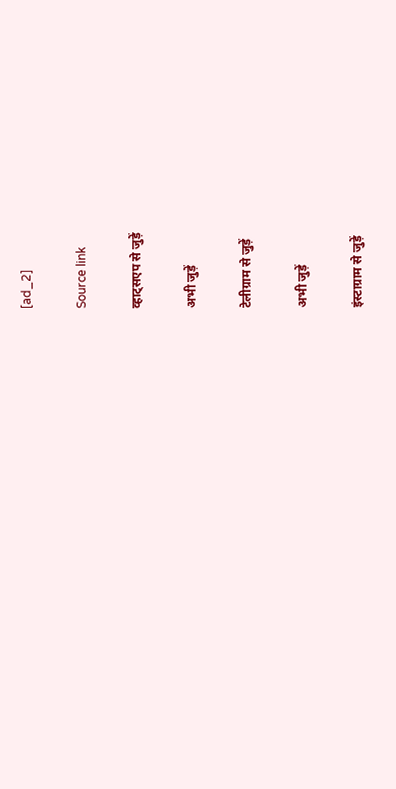[ad_2]

Source link

व्हाट्सएप से जुड़ें

अभी जुड़ें

टेलीग्राम से जुड़ें

अभी जुड़ें

इंस्टाग्राम से जुड़ें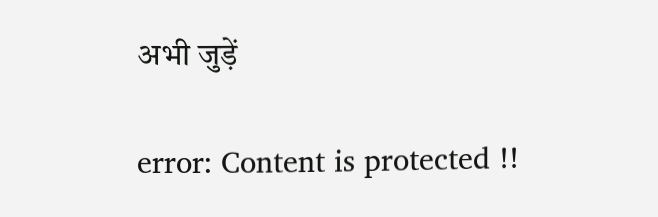अभी जुड़ें

error: Content is protected !!